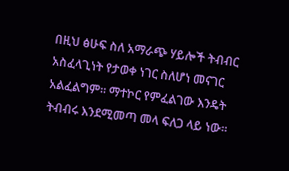በዚህ ፅሁፍ ስለ አማራጭ ሃይሎች ትብብር አስፈላጊነት የታወቀ ነገር ስለሆነ መናገር አልፈልግም። ማተኮር የምፈልገው እንዴት ትብብሩ እንደሚመጣ መላ ፍለጋ ላይ ነው።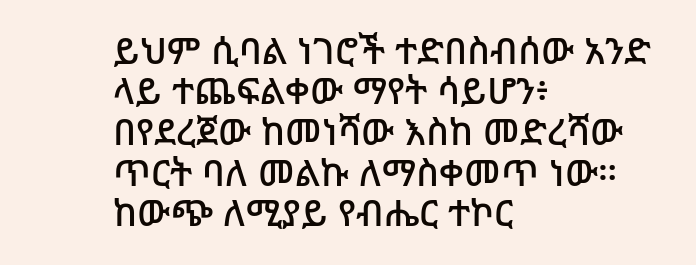ይህም ሲባል ነገሮች ተድበስብሰው አንድ ላይ ተጨፍልቀው ማየት ሳይሆን፥ በየደረጀው ከመነሻው እስከ መድረሻው ጥርት ባለ መልኩ ለማስቀመጥ ነው። ከውጭ ለሚያይ የብሔር ተኮር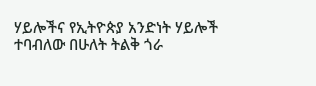ሃይሎችና የኢትዮጵያ አንድነት ሃይሎች ተባብለው በሁለት ትልቅ ጎራ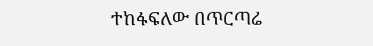ተከፋፍለው በጥርጣሬ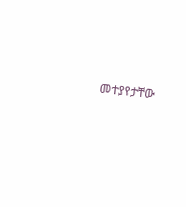መተያየታቸው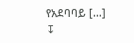የአደባባይ […]
↧